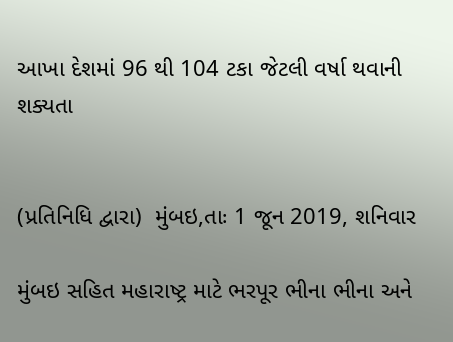આખા દેશમાં 96 થી 104 ટકા જેટલી વર્ષા થવાની શક્યતા


(પ્રતિનિધિ દ્વારા)  મુંબઇ,તાઃ 1 જૂન 2019, શનિવાર

મુંબઇ સહિત મહારાષ્ટ્ર માટે ભરપૂર ભીના ભીના અને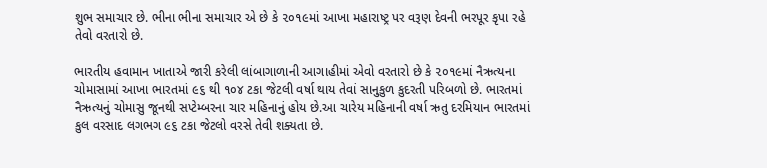શુભ સમાચાર છે. ભીના ભીના સમાચાર એ છે કે ૨૦૧૯માં આખા મહારાષ્ટ્ર પર વરૂણ દેવની ભરપૂર કૃપા રહે તેવો વરતારો છે.

ભારતીય હવામાન ખાતાએ જારી કરેલી લાંબાગાળાની આગાહીમાં એવો વરતારો છે કે ૨૦૧૯માં નૈઋત્યના ચોમાસામાં આખા ભારતમાં ૯૬ થી ૧૦૪ ટકા જેટલી વર્ષા થાય તેવાં સાનુકુળ કુદરતી પરિબળો છે. ભારતમાં નૈઋત્યનું ચોમાસુ જૂનથી સપ્ટેમ્બરના ચાર મહિનાનું હોય છે.આ ચારેય મહિનાની વર્ષા ઋતુ દરમિયાન ભારતમાં કુલ વરસાદ લગભગ ૯૬ ટકા જેટલો વરસે તેવી શક્યતા છે.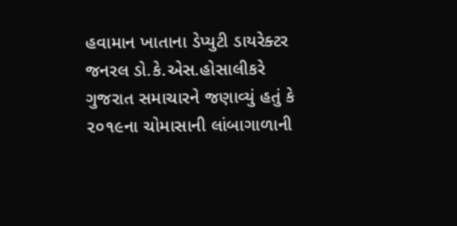હવામાન ખાતાના ડેપ્યુટી ડાયરેક્ટર જનરલ ડો.કે.એસ.હોસાલીકરે ગુજરાત સમાચારને જણાવ્યું હતું કે ૨૦૧૯ના ચોમાસાની લાંબાગાળાની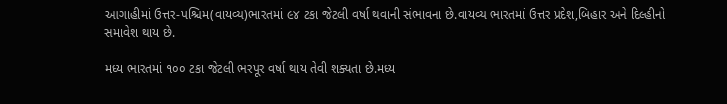આગાહીમાં ઉત્તર-પશ્ચિમ(વાયવ્ય)ભારતમાં ૯૪ ટકા જેટલી વર્ષા થવાની સંભાવના છે.વાયવ્ય ભારતમાં ઉત્તર પ્રદેશ,બિહાર અને દિલ્હીનો સમાવેશ થાય છે.

મધ્ય ભારતમાં ૧૦૦ ટકા જેટલી ભરપૂર વર્ષા થાય તેવી શક્યતા છે.મધ્ય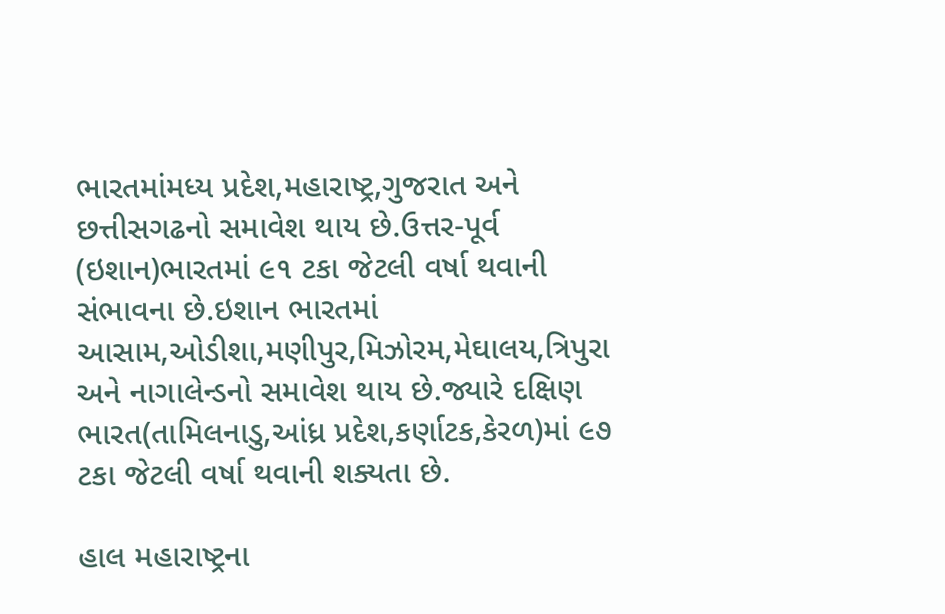ભારતમાંમધ્ય પ્રદેશ,મહારાષ્ટ્ર,ગુજરાત અને છત્તીસગઢનો સમાવેશ થાય છે.ઉત્તર-પૂર્વ (ઇશાન)ભારતમાં ૯૧ ટકા જેટલી વર્ષા થવાની સંભાવના છે.ઇશાન ભારતમાં આસામ,ઓડીશા,મણીપુર,મિઝોરમ,મેઘાલય,ત્રિપુરા અને નાગાલેન્ડનો સમાવેશ થાય છે.જ્યારે દક્ષિણ ભારત(તામિલનાડુ,આંધ્ર પ્રદેશ,કર્ણાટક,કેરળ)માં ૯૭ ટકા જેટલી વર્ષા થવાની શક્યતા છે.

હાલ મહારાષ્ટ્રના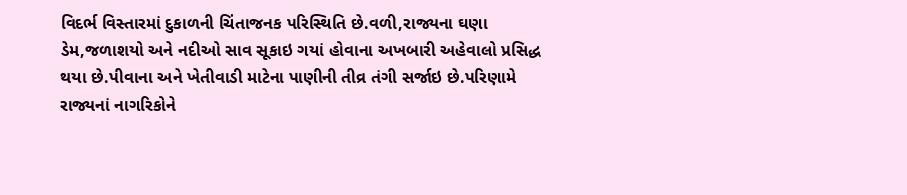વિદર્ભ વિસ્તારમાં દુકાળની ચિંતાજનક પરિસ્થિતિ છે.વળી,રાજ્યના ઘણા ડેમ,જળાશયો અને નદીઓ સાવ સૂકાઇ ગયાં હોવાના અખબારી અહેવાલો પ્રસિદ્ધ થયા છે.પીવાના અને ખેતીવાડી માટેના પાણીની તીવ્ર તંગી સર્જાઇ છે.પરિણામે રાજ્યનાં નાગરિકોને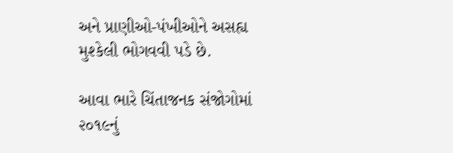અને પ્રાણીઓ-પંખીઓને અસહ્ય મુશ્કેલી ભોગવવી પડે છે.

આવા ભારે ચિંતાજનક સંજોગોમાં ૨૦૧૯નું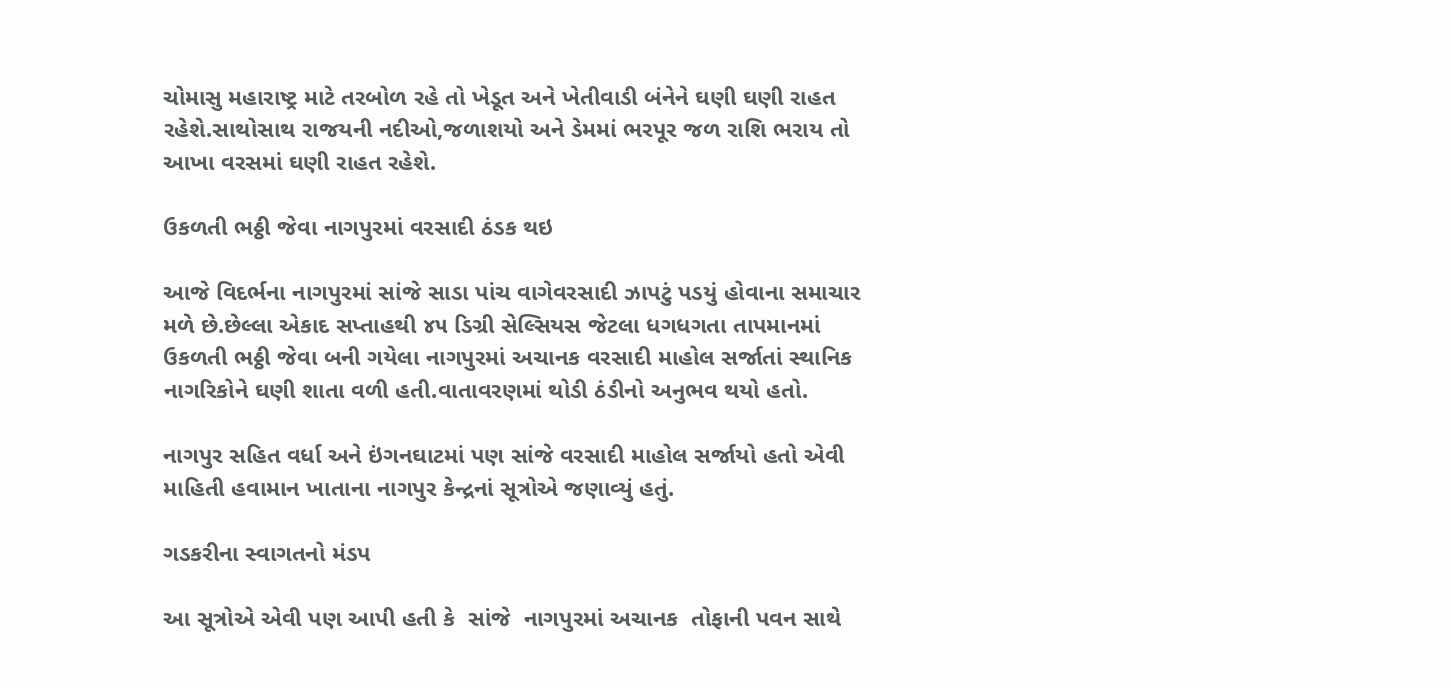ચોમાસુ મહારાષ્ટ્ર માટે તરબોળ રહે તો ખેડૂત અને ખેતીવાડી બંનેને ઘણી ઘણી રાહત રહેશે.સાથોસાથ રાજયની નદીઓ,જળાશયો અને ડેમમાં ભરપૂર જળ રાશિ ભરાય તો આખા વરસમાં ઘણી રાહત રહેશે.

ઉકળતી ભઠ્ઠી જેવા નાગપુરમાં વરસાદી ઠંડક થઇ

આજે વિદર્ભના નાગપુરમાં સાંજે સાડા પાંચ વાગેવરસાદી ઝાપટું પડયું હોવાના સમાચાર મળે છે.છેલ્લા એકાદ સપ્તાહથી ૪૫ ડિગ્રી સેલ્સિયસ જેટલા ધગધગતા તાપમાનમાં ઉકળતી ભઠ્ઠી જેવા બની ગયેલા નાગપુરમાં અચાનક વરસાદી માહોલ સર્જાતાં સ્થાનિક નાગરિકોને ઘણી શાતા વળી હતી.વાતાવરણમાં થોડી ઠંડીનો અનુભવ થયો હતો.

નાગપુર સહિત વર્ધા અને ઇંગનઘાટમાં પણ સાંજે વરસાદી માહોલ સર્જાયો હતો એવી માહિતી હવામાન ખાતાના નાગપુર કેન્દ્રનાં સૂત્રોએ જણાવ્યું હતું.

ગડકરીના સ્વાગતનો મંડપ

આ સૂત્રોએ એવી પણ આપી હતી કે  સાંજે  નાગપુરમાં અચાનક  તોફાની પવન સાથે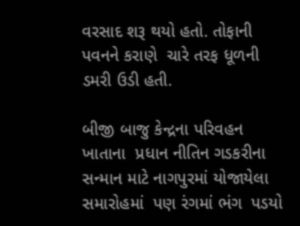વરસાદ શરૂ થયો હતો. તોફાની  પવનને કરાણે  ચારે તરફ ધૂળની ડમરી ઉડી હતી.

બીજી બાજુ કેન્દ્રના પરિવહન ખાતાના  પ્રધાન નીતિન ગડકરીના સન્માન માટે નાગપુરમાં યોજાયેલા  સમારોહમાં  પણ રંગમાં ભંગ  પડયો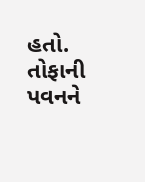હતો. તોફાની પવનને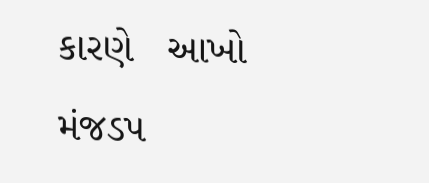કારણે   આખો મંજડપ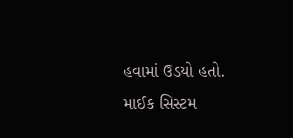હવામાં ઉડયો હતો. માઈક સિસ્ટમ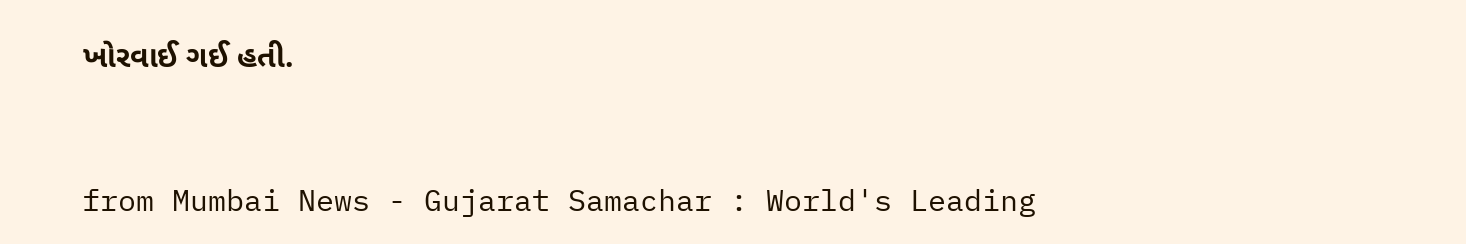ખોરવાઈ ગઈ હતી.



from Mumbai News - Gujarat Samachar : World's Leading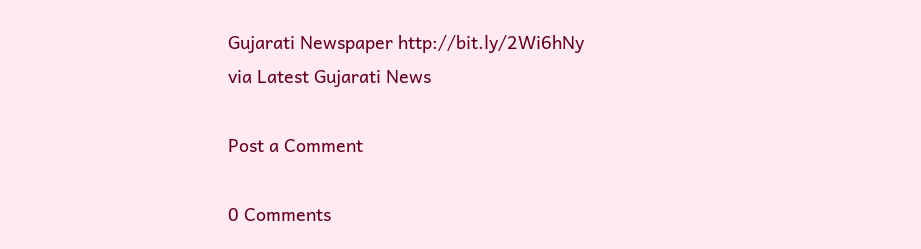Gujarati Newspaper http://bit.ly/2Wi6hNy
via Latest Gujarati News

Post a Comment

0 Comments